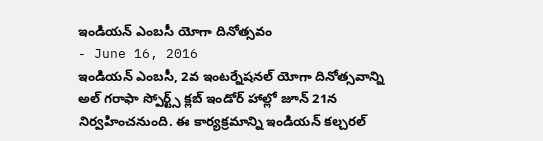ఇండియన్ ఎంబసీ యోగా దినోత్సవం
- June 16, 2016
ఇండియన్ ఎంబసీ, 2వ ఇంటర్నేషనల్ యోగా దినోత్సవాన్ని అల్ గరాఫా స్పోర్ట్స్ క్లబ్ ఇండోర్ హాల్లో జూన్ 21న నిర్వహించనుంది. ఈ కార్యక్రమాన్ని ఇండియన్ కల్చరల్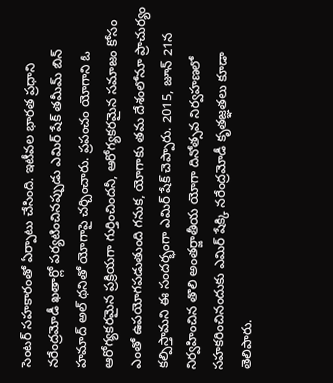సెంటర్ సహకారంతో ఏర్పాటు చేసింది. ఇటీవల భారత ప్రధాని నరేంద్రమోడీ ఖతార్లో పర్యటించినప్పుడు ఎమిర్ షేక్ తమీమ్ బిన్ హమాద్ అల్ థనితో యోగాపై చర్చించారు. ప్రపంచం యోగాని ఓ ఆరోగ్యకరమైన ప్రక్రియగా గుర్తించిందనీ, ఆరోగ్యకరమైన సమాజం కోసం ఎంతో ఉపయోగపడుతుంది గనుక, యోగాకు తమ దేశంలోనూ ప్రాచుర్యం కల్పిస్తామని ఈ సందర్భంగా ఎమిర్ షేక్ చెప్పారు. 2015, జూన్ 21న నిర్వహించిన తొలి అంతర్జాతీయ యోగా దినోత్సవ నిర్వహణలో సహకరించినందుకు ఎమిర్ షేక్కి నరేంద్రమోడీ కృతజ్ఞతలు కూడా తెలిపారు.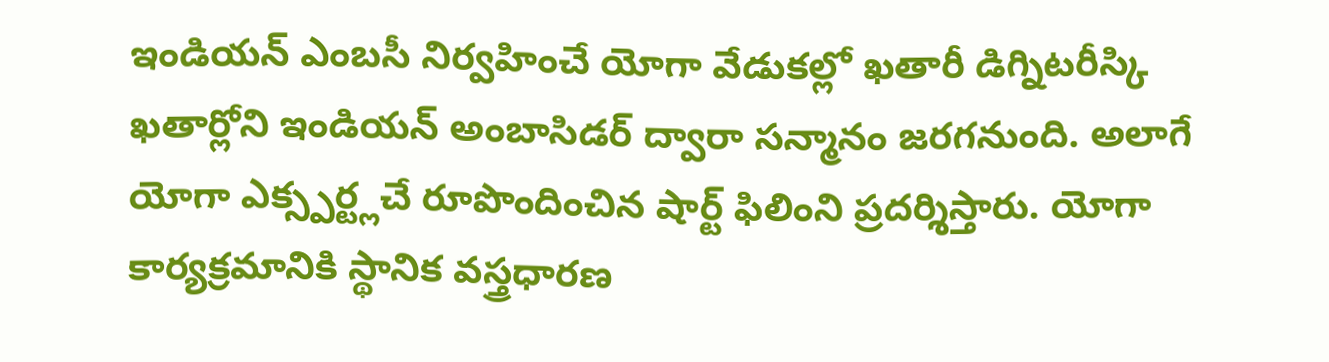ఇండియన్ ఎంబసీ నిర్వహించే యోగా వేడుకల్లో ఖతారీ డిగ్నిటరీస్కి ఖతార్లోని ఇండియన్ అంబాసిడర్ ద్వారా సన్మానం జరగనుంది. అలాగే యోగా ఎక్స్పర్ట్లచే రూపొందించిన షార్ట్ ఫిలింని ప్రదర్శిస్తారు. యోగా కార్యక్రమానికి స్థానిక వస్త్రధారణ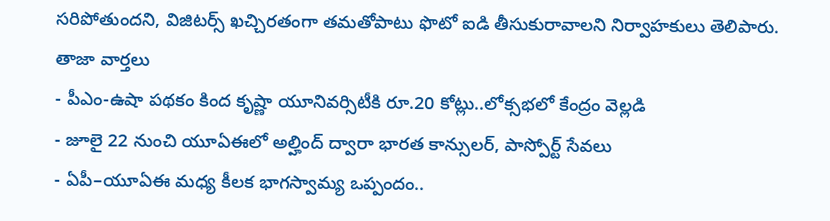సరిపోతుందని, విజిటర్స్ ఖచ్చిరతంగా తమతోపాటు ఫొటో ఐడి తీసుకురావాలని నిర్వాహకులు తెలిపారు.
తాజా వార్తలు
- పీఎం-ఉషా పథకం కింద కృష్ణా యూనివర్సిటీకి రూ.20 కోట్లు..లోక్సభలో కేంద్రం వెల్లడి
- జూలై 22 నుంచి యూఏఈలో అల్హింద్ ద్వారా భారత కాన్సులర్, పాస్పోర్ట్ సేవలు
- ఏపీ–యూఏఈ మధ్య కీలక భాగస్వామ్య ఒప్పందం..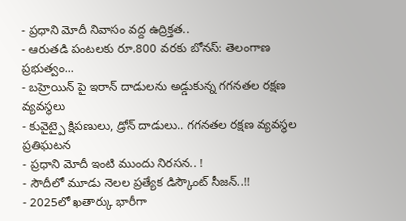- ప్రధాని మోదీ నివాసం వద్ద ఉద్రిక్తత..
- ఆరుతడి పంటలకు రూ.800 వరకు బోనస్: తెలంగాణ ప్రభుత్వం...
- బహ్రెయిన్ పై ఇరాన్ దాడులను అడ్డుకున్న గగనతల రక్షణ వ్యవస్థలు
- కువైట్పై క్షిపణులు, డ్రోన్ దాడులు.. గగనతల రక్షణ వ్యవస్థల ప్రతిఘటన
- ప్రధాని మోదీ ఇంటి ముందు నిరసన.. !
- సౌదీలో మూడు నెలల ప్రత్యేక డిస్కౌంట్ సీజన్..!!
- 2025లో ఖతార్కు భారీగా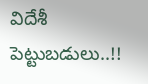విదేశీ పెట్టుబడులు..!!